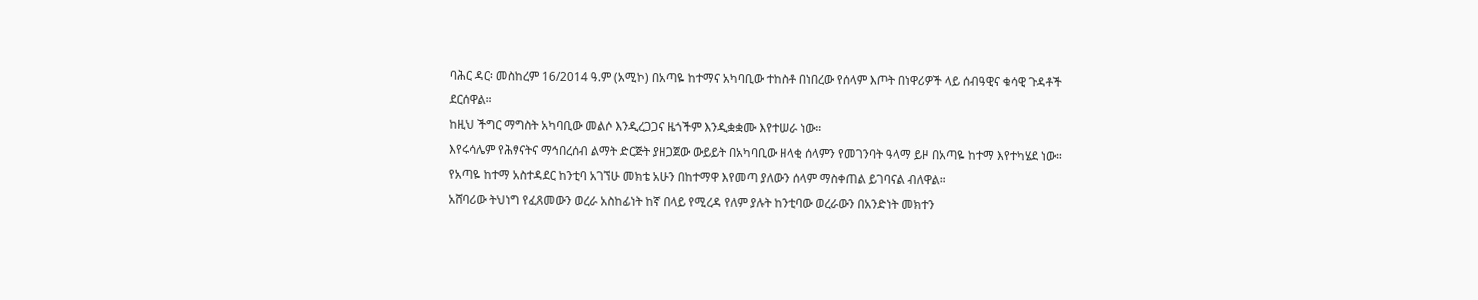ባሕር ዳር፡ መስከረም 16/2014 ዓ.ም (አሚኮ) በአጣዬ ከተማና አካባቢው ተከስቶ በነበረው የሰላም እጦት በነዋሪዎች ላይ ሰብዓዊና ቁሳዊ ጉዳቶች ደርሰዋል።
ከዚህ ችግር ማግስት አካባቢው መልሶ እንዲረጋጋና ዜጎችም እንዲቋቋሙ እየተሠራ ነው።
እየሩሳሌም የሕፃናትና ማኅበረሰብ ልማት ድርጅት ያዘጋጀው ውይይት በአካባቢው ዘላቂ ሰላምን የመገንባት ዓላማ ይዞ በአጣዬ ከተማ እየተካሄደ ነው።
የአጣዬ ከተማ አስተዳደር ከንቲባ አገኘሁ መክቴ አሁን በከተማዋ እየመጣ ያለውን ሰላም ማስቀጠል ይገባናል ብለዋል።
አሸባሪው ትህነግ የፈጸመውን ወረራ አስከፊነት ከኛ በላይ የሚረዳ የለም ያሉት ከንቲባው ወረራውን በአንድነት መክተን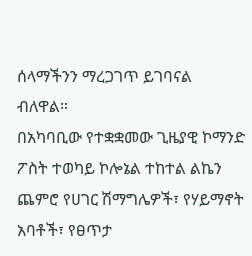ሰላማችንን ማረጋገጥ ይገባናል ብለዋል።
በአካባቢው የተቋቋመው ጊዜያዊ ኮማንድ ፖስት ተወካይ ኮሎኔል ተከተል ልኬን ጨምሮ የሀገር ሽማግሌዎች፣ የሃይማኖት አባቶች፣ የፀጥታ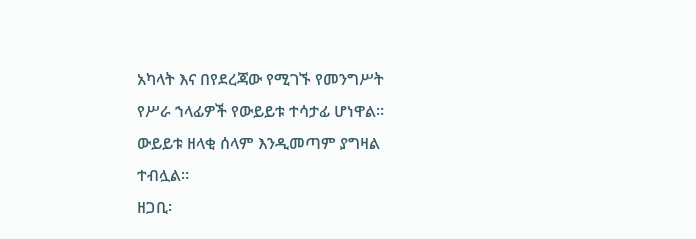አካላት እና በየደረጃው የሚገኙ የመንግሥት የሥራ ኀላፊዎች የውይይቱ ተሳታፊ ሆነዋል። ውይይቱ ዘላቂ ሰላም እንዲመጣም ያግዛል ተብሏል።
ዘጋቢ፡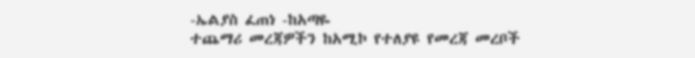-ኤልያስ ፈጠነ -ከአጣዬ
ተጨማሪ መረጃዎችን ከአሚኮ የተለያዩ የመረጃ መረቦች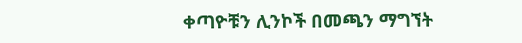ቀጣዮቹን ሊንኮች በመጫን ማግኘት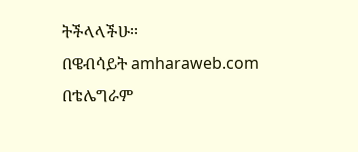ትችላላችሁ፡፡
በዌብሳይት amharaweb.com
በቴሌግራም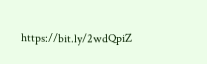https://bit.ly/2wdQpiZ